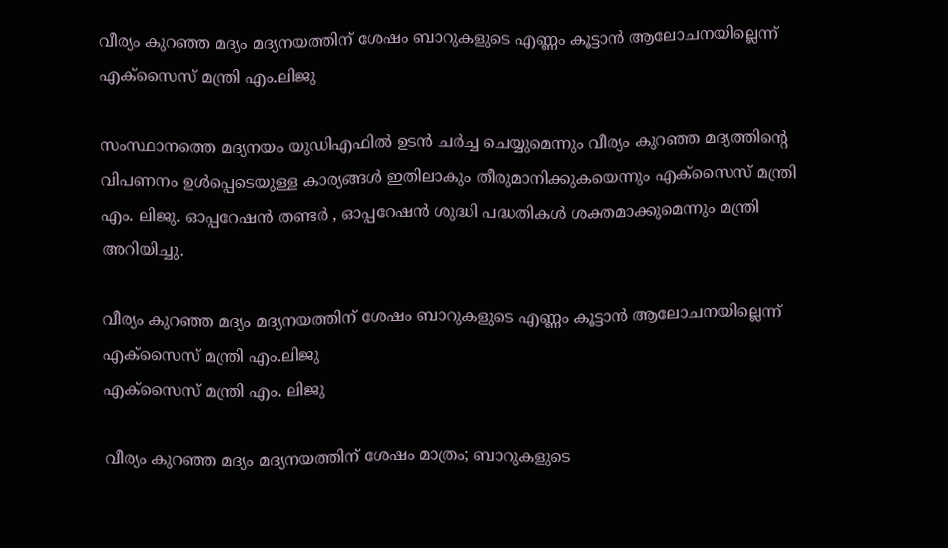വീര്യം കുറഞ്ഞ മദ്യം മദ്യനയത്തിന് ശേഷം ബാറുകളുടെ എണ്ണം കൂട്ടാൻ ആലോചനയില്ലെന്ന് എക്സൈസ് മന്ത്രി എം.ലിജു

സംസ്ഥാനത്തെ മദ്യനയം യുഡിഎഫിൽ ഉടൻ ചർച്ച ചെയ്യുമെന്നും വീര്യം കുറഞ്ഞ മദ്യത്തിന്റെ വിപണനം ഉൾപ്പെടെയുള്ള കാര്യങ്ങൾ ഇതിലാകും തീരുമാനിക്കുകയെന്നും എക്സൈസ് മന്ത്രി എം. ലിജു. ഓപ്പറേഷൻ തണ്ടർ , ഓപ്പറേഷൻ ശുദ്ധി പദ്ധതികൾ ശക്തമാക്കുമെന്നും മന്ത്രി അറിയിച്ചു.

വീര്യം കുറഞ്ഞ മദ്യം മദ്യനയത്തിന് ശേഷം ബാറുകളുടെ എണ്ണം കൂട്ടാൻ ആലോചനയില്ലെന്ന് എക്സൈസ് മന്ത്രി എം.ലിജു
എക്സൈസ് മന്ത്രി എം. ലിജു

വീര്യം കുറഞ്ഞ മദ്യം മദ്യനയത്തിന് ശേഷം മാത്രം; ബാറുകളുടെ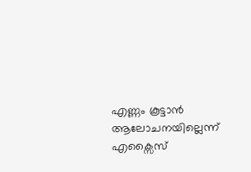എണ്ണം കൂട്ടാൻ ആലോചനയില്ലെന്ന് എക്സൈസ്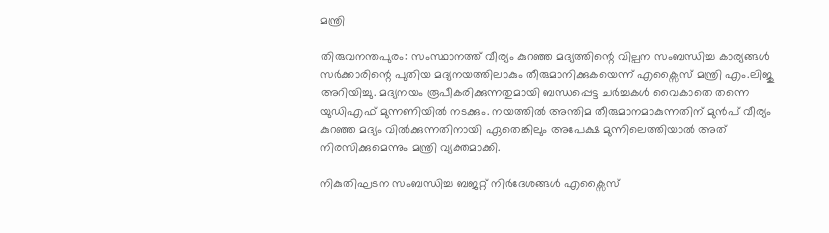മന്ത്രി

തിരുവനന്തപുരം: സംസ്ഥാനത്ത് വീര്യം കുറഞ്ഞ മദ്യത്തിന്റെ വില്പന സംബന്ധിച്ച കാര്യങ്ങൾ സർക്കാരിന്റെ പുതിയ മദ്യനയത്തിലാകും തീരുമാനിക്കുകയെന്ന് എക്സൈസ് മന്ത്രി എം.ലിജു അറിയിച്ചു. മദ്യനയം രൂപീകരിക്കുന്നതുമായി ബന്ധപ്പെട്ട ചർച്ചകൾ വൈകാതെ തന്നെ യുഡിഎഫ് മുന്നണിയിൽ നടക്കും. നയത്തിൽ അന്തിമ തീരുമാനമാകുന്നതിന് മുൻപ് വീര്യം കുറഞ്ഞ മദ്യം വിൽക്കുന്നതിനായി ഏതെങ്കിലും അപേക്ഷ മുന്നിലെത്തിയാൽ അത് നിരസിക്കുമെന്നും മന്ത്രി വ്യക്തമാക്കി.

നികുതിഘടന സംബന്ധിച്ച ബജറ്റ് നിർദേശങ്ങൾ എക്സൈസ്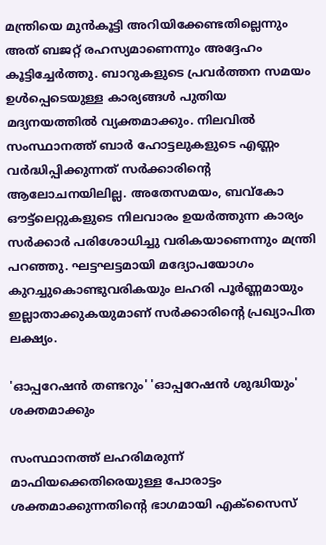മന്ത്രിയെ മുൻകൂട്ടി അറിയിക്കേണ്ടതില്ലെന്നും അത് ബജറ്റ് രഹസ്യമാണെന്നും അദ്ദേഹം കൂട്ടിച്ചേർത്തു. ബാറുകളുടെ പ്രവർത്തന സമയം ഉൾപ്പെടെയുള്ള കാര്യങ്ങൾ പുതിയ മദ്യനയത്തിൽ വ്യക്തമാക്കും. നിലവിൽ സംസ്ഥാനത്ത് ബാർ ഹോട്ടലുകളുടെ എണ്ണം വർദ്ധിപ്പിക്കുന്നത് സർക്കാരിന്റെ ആലോചനയിലില്ല. അതേസമയം, ബവ്കോ ഔട്ട്‌ലെറ്റുകളുടെ നിലവാരം ഉയർത്തുന്ന കാര്യം സർക്കാർ പരിശോധിച്ചു വരികയാണെന്നും മന്ത്രി പറഞ്ഞു. ഘട്ടഘട്ടമായി മദ്യോപയോഗം കുറച്ചുകൊണ്ടുവരികയും ലഹരി പൂർണ്ണമായും ഇല്ലാതാക്കുകയുമാണ് സർക്കാരിന്റെ പ്രഖ്യാപിത ലക്ഷ്യം.

'ഓപ്പറേഷൻ തണ്ടറും' 'ഓപ്പറേഷൻ ശുദ്ധിയും' ശക്തമാക്കും

സംസ്ഥാനത്ത് ലഹരിമരുന്ന് മാഫിയക്കെതിരെയുള്ള പോരാട്ടം ശക്തമാക്കുന്നതിന്റെ ഭാഗമായി എക്സൈസ്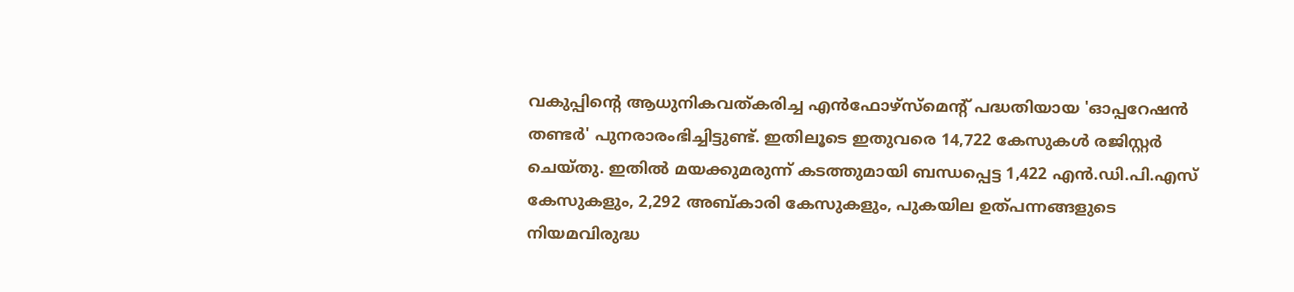വകുപ്പിന്റെ ആധുനികവത്കരിച്ച എൻഫോഴ്സ്മെന്റ് പദ്ധതിയായ 'ഓപ്പറേഷൻ തണ്ടർ' പുനരാരംഭിച്ചിട്ടുണ്ട്. ഇതിലൂടെ ഇതുവരെ 14,722 കേസുകൾ രജിസ്റ്റർ ചെയ്തു. ഇതിൽ മയക്കുമരുന്ന് കടത്തുമായി ബന്ധപ്പെട്ട 1,422 എൻ.ഡി.പി.എസ് കേസുകളും, 2,292 അബ്കാരി കേസുകളും, പുകയില ഉത്പന്നങ്ങളുടെ നിയമവിരുദ്ധ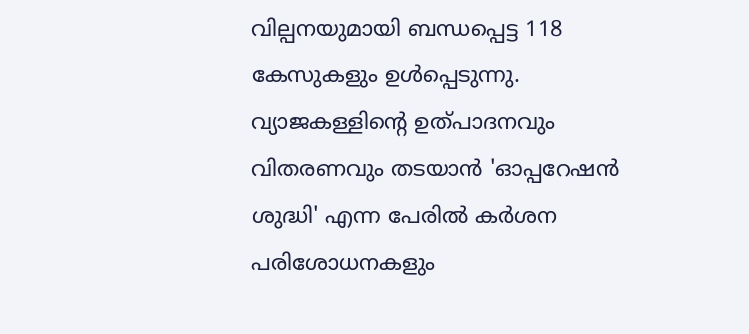വില്പനയുമായി ബന്ധപ്പെട്ട 118 കേസുകളും ഉൾപ്പെടുന്നു. വ്യാജകള്ളിന്റെ ഉത്പാദനവും വിതരണവും തടയാൻ 'ഓപ്പറേഷൻ ശുദ്ധി' എന്ന പേരിൽ കർശന പരിശോധനകളും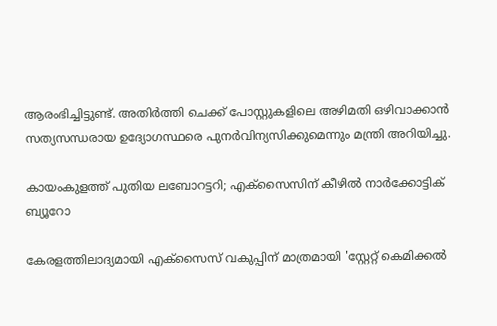ആരംഭിച്ചിട്ടുണ്ട്. അതിർത്തി ചെക്ക് പോസ്റ്റുകളിലെ അഴിമതി ഒഴിവാക്കാൻ സത്യസന്ധരായ ഉദ്യോഗസ്ഥരെ പുനർവിന്യസിക്കുമെന്നും മന്ത്രി അറിയിച്ചു.

കായംകുളത്ത് പുതിയ ലബോറട്ടറി; എക്സൈസിന് കീഴിൽ നാർക്കോട്ടിക് ബ്യൂറോ

കേരളത്തിലാദ്യമായി എക്സൈസ് വകുപ്പിന് മാത്രമായി 'സ്റ്റേറ്റ് കെമിക്കൽ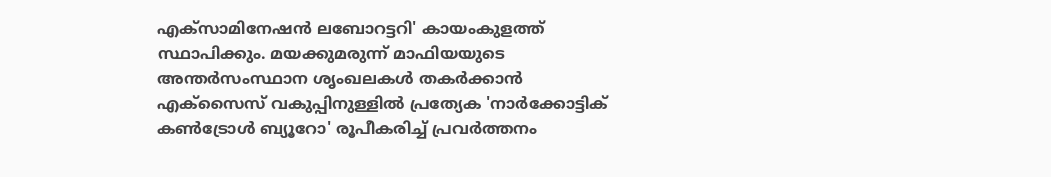എക്സാമിനേഷൻ ലബോറട്ടറി' കായംകുളത്ത് സ്ഥാപിക്കും. മയക്കുമരുന്ന് മാഫിയയുടെ അന്തർസംസ്ഥാന ശൃംഖലകൾ തകർക്കാൻ എക്സൈസ് വകുപ്പിനുള്ളിൽ പ്രത്യേക 'നാർക്കോട്ടിക് കൺട്രോൾ ബ്യൂറോ' രൂപീകരിച്ച് പ്രവർത്തനം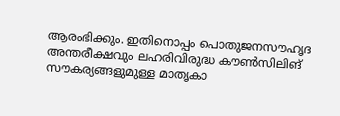ആരംഭിക്കും. ഇതിനൊപ്പം പൊതുജനസൗഹൃദ അന്തരീക്ഷവും ലഹരിവിരുദ്ധ കൗൺസിലിങ് സൗകര്യങ്ങളുമുള്ള മാതൃകാ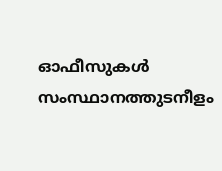ഓഫീസുകൾ സംസ്ഥാനത്തുടനീളം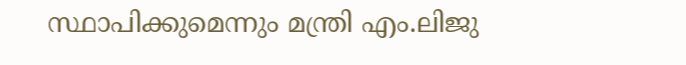സ്ഥാപിക്കുമെന്നും മന്ത്രി എം.ലിജു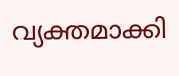വ്യക്തമാക്കി